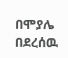በሞያሌ በደረሰዉ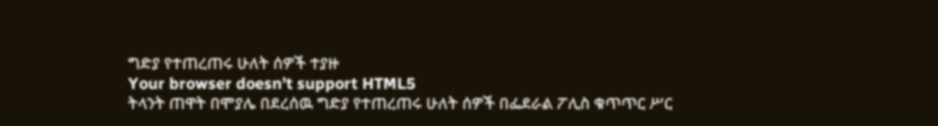ግድያ የተጠረጠሩ ሁለት ሰዎች ተያዙ
Your browser doesn’t support HTML5
ትላንት ጠዋት በሞያሌ በደረሰዉ ግድያ የተጠረጠሩ ሁለት ሰዎች በፌደራል ፖሊስ ቁጥጥር ሥር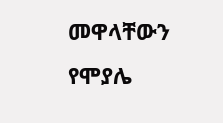መዋላቸውን የሞያሌ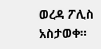ወረዳ ፖሊስ አስታወቀ።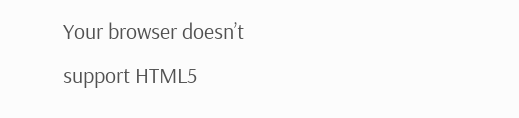Your browser doesn’t support HTML5